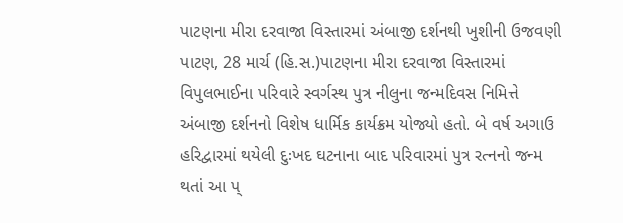પાટણના મીરા દરવાજા વિસ્તારમાં અંબાજી દર્શનથી ખુશીની ઉજવણી
પાટણ, 28 માર્ચ (હિ.સ.)પાટણના મીરા દરવાજા વિસ્તારમાં વિપુલભાઈના પરિવારે સ્વર્ગસ્થ પુત્ર નીલુના જન્મદિવસ નિમિત્તે અંબાજી દર્શનનો વિશેષ ધાર્મિક કાર્યક્રમ યોજ્યો હતો. બે વર્ષ અગાઉ હરિદ્વારમાં થયેલી દુઃખદ ઘટનાના બાદ પરિવારમાં પુત્ર રત્નનો જન્મ થતાં આ પ્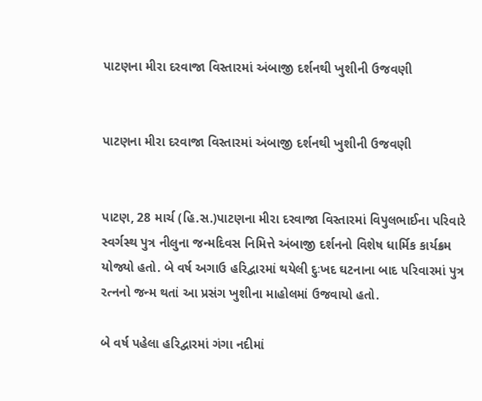પાટણના મીરા દરવાજા વિસ્તારમાં અંબાજી દર્શનથી ખુશીની ઉજવણી


પાટણના મીરા દરવાજા વિસ્તારમાં અંબાજી દર્શનથી ખુશીની ઉજવણી


પાટણ, 28 માર્ચ (હિ.સ.)પાટણના મીરા દરવાજા વિસ્તારમાં વિપુલભાઈના પરિવારે સ્વર્ગસ્થ પુત્ર નીલુના જન્મદિવસ નિમિત્તે અંબાજી દર્શનનો વિશેષ ધાર્મિક કાર્યક્રમ યોજ્યો હતો. બે વર્ષ અગાઉ હરિદ્વારમાં થયેલી દુઃખદ ઘટનાના બાદ પરિવારમાં પુત્ર રત્નનો જન્મ થતાં આ પ્રસંગ ખુશીના માહોલમાં ઉજવાયો હતો.

બે વર્ષ પહેલા હરિદ્વારમાં ગંગા નદીમાં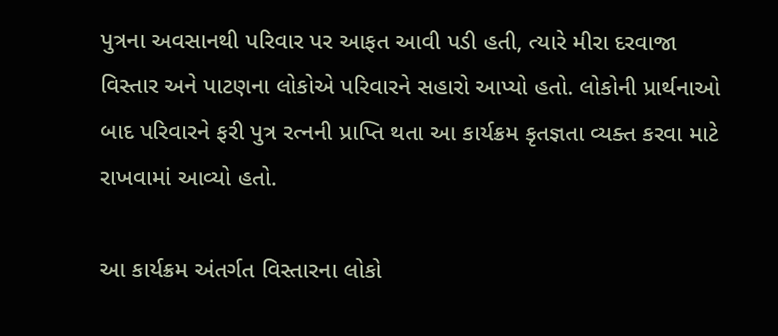પુત્રના અવસાનથી પરિવાર પર આફત આવી પડી હતી, ત્યારે મીરા દરવાજા વિસ્તાર અને પાટણના લોકોએ પરિવારને સહારો આપ્યો હતો. લોકોની પ્રાર્થનાઓ બાદ પરિવારને ફરી પુત્ર રત્નની પ્રાપ્તિ થતા આ કાર્યક્રમ કૃતજ્ઞતા વ્યક્ત કરવા માટે રાખવામાં આવ્યો હતો.

આ કાર્યક્રમ અંતર્ગત વિસ્તારના લોકો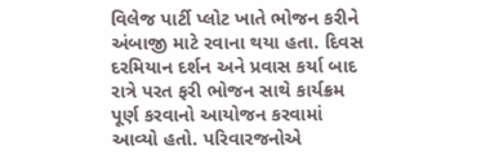વિલેજ પાર્ટી પ્લોટ ખાતે ભોજન કરીને અંબાજી માટે રવાના થયા હતા. દિવસ દરમિયાન દર્શન અને પ્રવાસ કર્યા બાદ રાત્રે પરત ફરી ભોજન સાથે કાર્યક્રમ પૂર્ણ કરવાનો આયોજન કરવામાં આવ્યો હતો. પરિવારજનોએ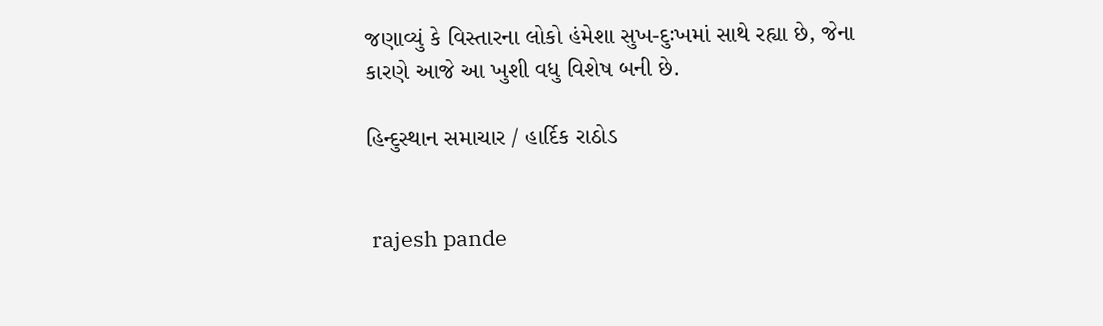જણાવ્યું કે વિસ્તારના લોકો હંમેશા સુખ-દુઃખમાં સાથે રહ્યા છે, જેના કારણે આજે આ ખુશી વધુ વિશેષ બની છે.

હિન્દુસ્થાન સમાચાર / હાર્દિક રાઠોડ


 rajesh pande